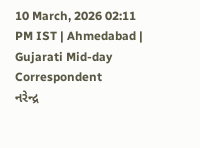10 March, 2026 02:11 PM IST | Ahmedabad | Gujarati Mid-day Correspondent
નરેન્દ્ર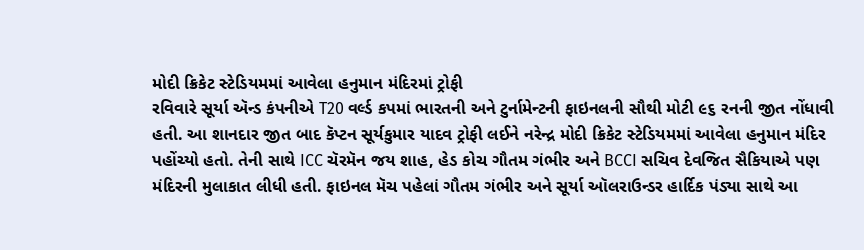મોદી ક્રિકેટ સ્ટેડિયમમાં આવેલા હનુમાન મંદિરમાં ટ્રોફી
રવિવારે સૂર્યા ઍન્ડ કંપનીએ T20 વર્લ્ડ કપમાં ભારતની અને ટુર્નામેન્ટની ફાઇનલની સૌથી મોટી ૯૬ રનની જીત નોંધાવી હતી. આ શાનદાર જીત બાદ કૅપ્ટન સૂર્યકુમાર યાદવ ટ્રોફી લઈને નરેન્દ્ર મોદી ક્રિકેટ સ્ટેડિયમમાં આવેલા હનુમાન મંદિર પહોંચ્યો હતો. તેની સાથે ICC ચૅરમૅન જય શાહ, હેડ કોચ ગૌતમ ગંભીર અને BCCI સચિવ દેવજિત સૈકિયાએ પણ મંદિરની મુલાકાત લીધી હતી. ફાઇનલ મૅચ પહેલાં ગૌતમ ગંભીર અને સૂર્યા ઑલરાઉન્ડર હાર્દિક પંડ્યા સાથે આ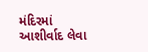મંદિરમાં આશીર્વાદ લેવા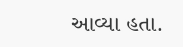આવ્યા હતા.